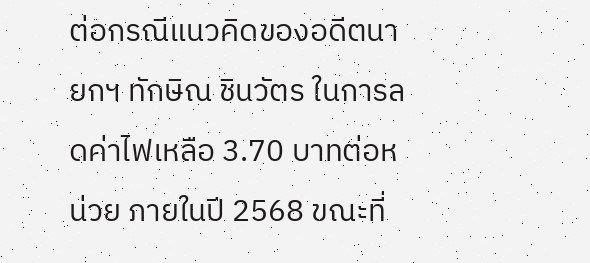ต่อกรณีแนวคิดของอดีตนายกฯ ทักษิณ ชินวัตร ในการลดค่าไฟเหลือ 3.70 บาทต่อหน่วย ภายในปี 2568 ขณะที่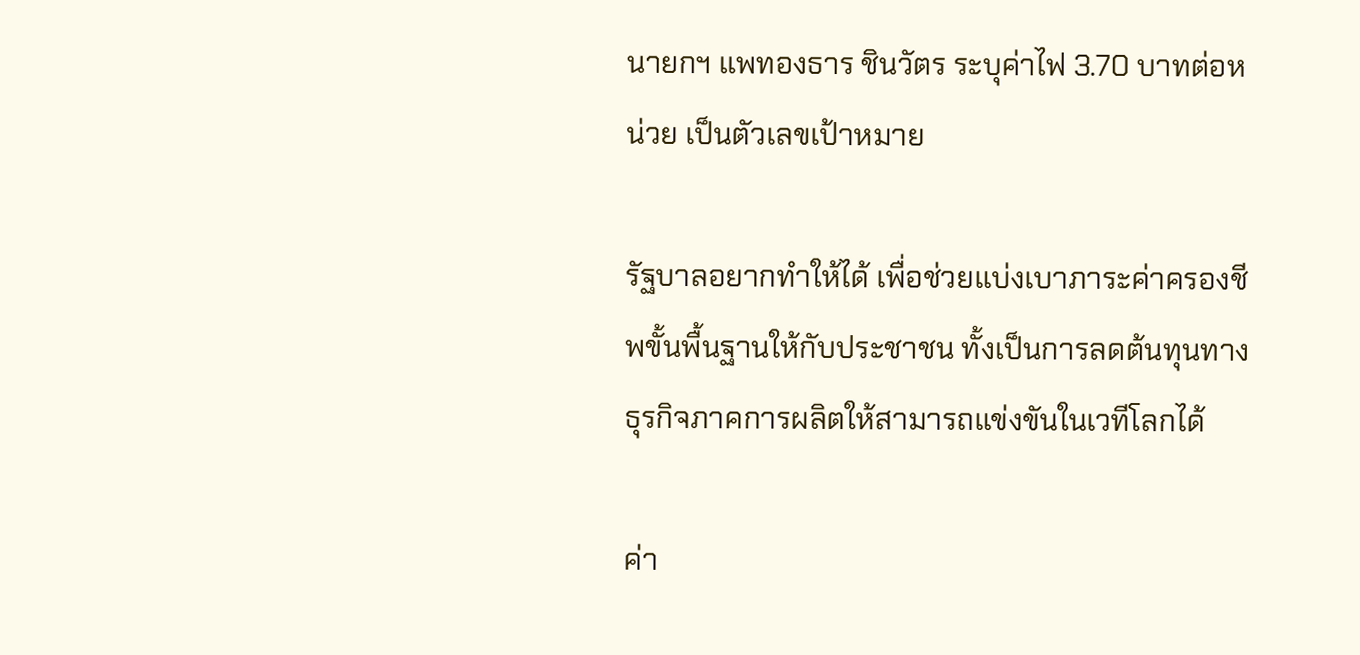นายกฯ แพทองธาร ชินวัตร ระบุค่าไฟ 3.70 บาทต่อหน่วย เป็นตัวเลขเป้าหมาย

รัฐบาลอยากทำให้ได้ เพื่อช่วยแบ่งเบาภาระค่าครองชีพขั้นพื้นฐานให้กับประชาชน ทั้งเป็นการลดต้นทุนทางธุรกิจภาคการผลิตให้สามารถแข่งขันในเวทีโลกได้

ค่า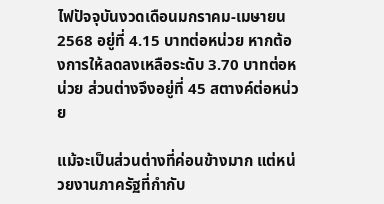ไฟปัจจุบันงวดเดือนมกราคม-เมษายน 2568 อยู่ที่ 4.15 บาทต่อหน่วย หากต้องการให้ลดลงเหลือระดับ 3.70 บาทต่อหน่วย ส่วนต่างจึงอยู่ที่ 45 สตางค์ต่อหน่วย

แม้จะเป็นส่วนต่างที่ค่อนข้างมาก แต่หน่วยงานภาครัฐที่กำกับ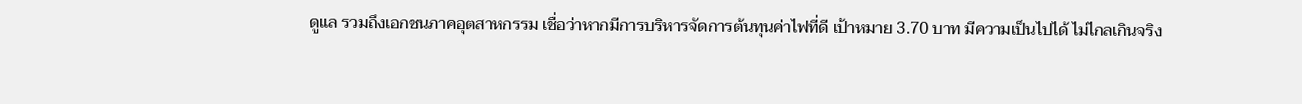ดูแล รวมถึงเอกชนภาคอุตสาหกรรม เชื่อว่าหากมีการบริหารจัดการต้นทุนค่าไฟที่ดี เป้าหมาย 3.70 บาท มีความเป็นไปได้ ไม่ไกลเกินจริง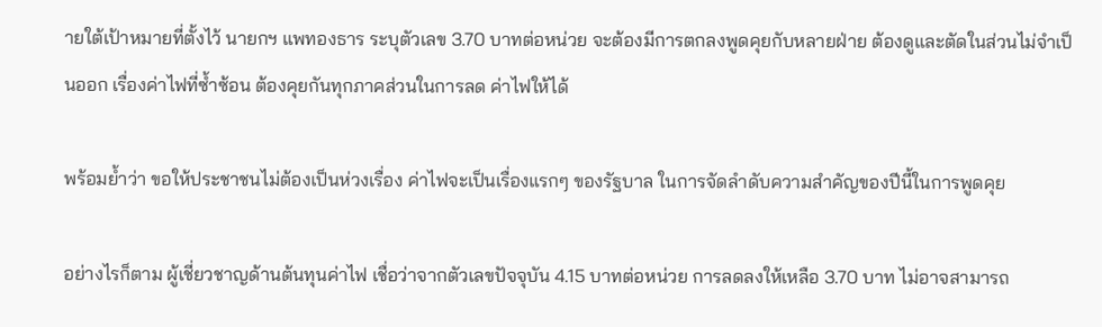ายใต้เป้าหมายที่ตั้งไว้ นายกฯ แพทองธาร ระบุตัวเลข 3.70 บาทต่อหน่วย จะต้องมีการตกลงพูดคุยกับหลายฝ่าย ต้องดูและตัดในส่วนไม่จำเป็นออก เรื่องค่าไฟที่ซ้ำซ้อน ต้องคุยกันทุกภาคส่วนในการลด ค่าไฟให้ได้

พร้อมย้ำว่า ขอให้ประชาชนไม่ต้องเป็นห่วงเรื่อง ค่าไฟจะเป็นเรื่องแรกๆ ของรัฐบาล ในการจัดลำดับความสำคัญของปีนี้ในการพูดคุย

อย่างไรก็ตาม ผู้เชี่ยวชาญด้านต้นทุนค่าไฟ เชื่อว่าจากตัวเลขปัจจุบัน 4.15 บาทต่อหน่วย การลดลงให้เหลือ 3.70 บาท ไม่อาจสามารถ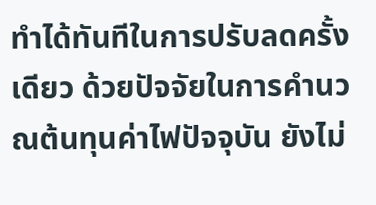ทำได้ทันทีในการปรับลดครั้งเดียว ด้วยปัจจัยในการคำนวณต้นทุนค่าไฟปัจจุบัน ยังไม่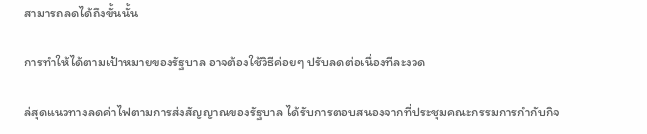สามารถลดได้ถึงขั้นนั้น

การทำให้ได้ตามเป้าหมายของรัฐบาล อาจต้องใช้วิธีค่อยๆ ปรับลดต่อเนื่องทีละงวด

ล่สุดแนวทางลดค่าไฟตามการส่งสัญญาณของรัฐบาล ได้รับการตอบสนองจากที่ประชุมคณะกรรมการกำกับกิจ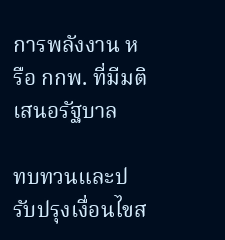การพลังงาน หรือ กกพ. ที่มีมติเสนอรัฐบาล

ทบทวนและปรับปรุงเงื่อนไขส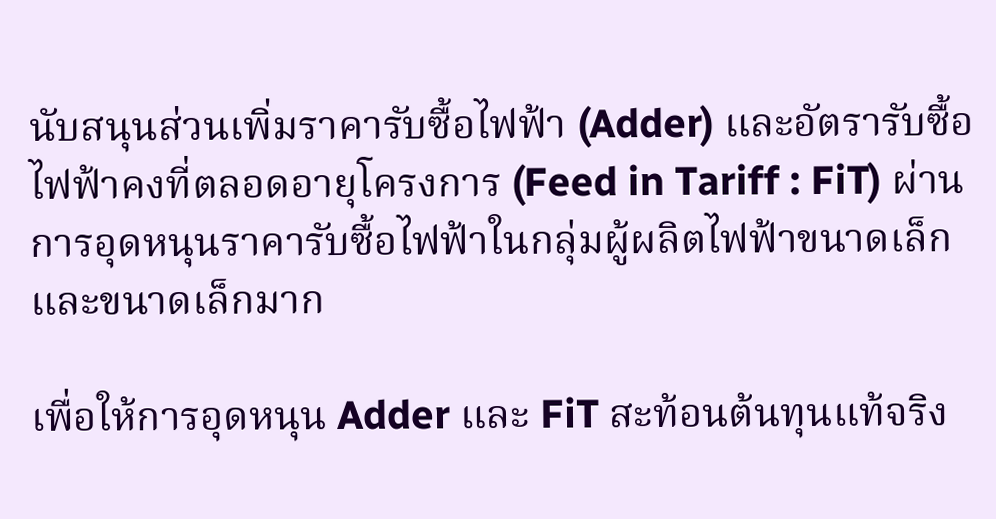นับสนุนส่วนเพิ่มราคารับซื้อไฟฟ้า (Adder) และอัตรารับซื้อไฟฟ้าคงที่ตลอดอายุโครงการ (Feed in Tariff : FiT) ผ่านการอุดหนุนราคารับซื้อไฟฟ้าในกลุ่มผู้ผลิตไฟฟ้าขนาดเล็กและขนาดเล็กมาก

เพื่อให้การอุดหนุน Adder และ FiT สะท้อนต้นทุนแท้จริง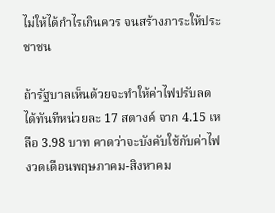ไม่ให้ได้กำไรเกินควร จนสร้างภาระให้ประชาชน

ถ้ารัฐบาลเห็นด้วยจะทำให้ค่าไฟปรับลดได้ทันทีหน่วยละ 17 สตางค์ จาก 4.15 เหลือ 3.98 บาท คาดว่าจะบังคับใช้กับค่าไฟงวดเดือนพฤษภาคม-สิงหาคม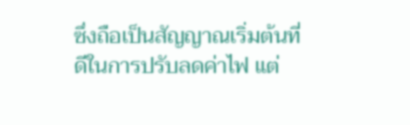ซึ่งถือเป็นสัญญาณเริ่มต้นที่ดีในการปรับลดค่าไฟ แต่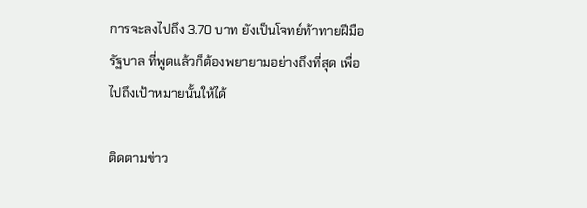การจะลงไปถึง 3.70 บาท ยังเป็นโจทย์ท้าทายฝีมือรัฐบาล ที่พูดแล้วก็ต้องพยายามอย่างถึงที่สุด เพื่อไปถึงเป้าหมายนั้นให้ได้

ติดตามข่าว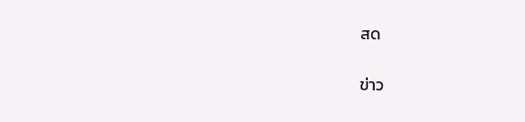สด

ข่าว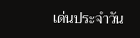เด่นประจำวัน